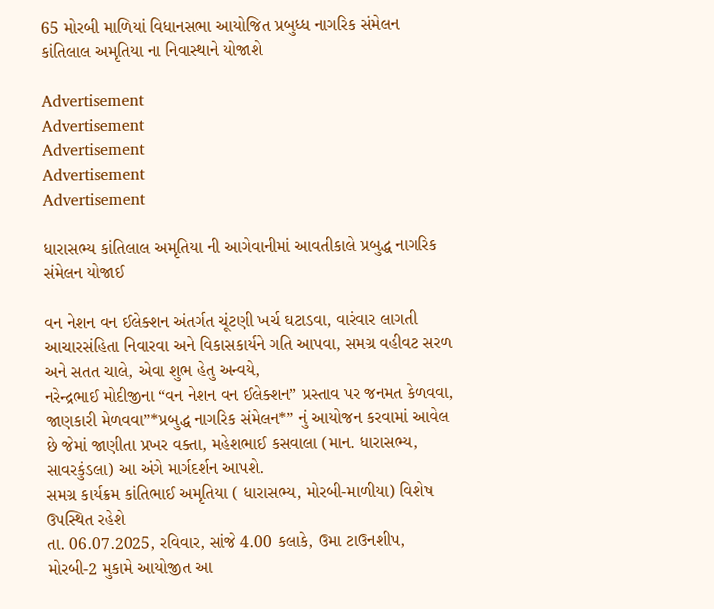65 મોરબી માળિયાં વિધાનસભા આયોજિત પ્રબુધ્ધ નાગરિક સંમેલન કાંતિલાલ અમૃતિયા ના નિવાસ્થાને યોજાશે

Advertisement
Advertisement
Advertisement
Advertisement
Advertisement

ધારાસભ્ય કાંતિલાલ અમૃતિયા ની આગેવાનીમાં આવતીકાલે પ્રબુદ્ધ નાગરિક સંમેલન યોજાઈ

વન નેશન વન ઈલેક્શન અંતર્ગત ચૂંટણી ખર્ચ ઘટાડવા, વારંવાર લાગતી આચારસંહિતા નિવારવા અને વિકાસકાર્યને ગતિ આપવા, સમગ્ર વહીવટ સરળ અને સતત ચાલે, એવા શુભ હેતુ અન્વયે,
નરેન્દ્રભાઈ મોદીજીના “વન નેશન વન ઈલેક્શન” પ્રસ્તાવ પર જનમત કેળવવા, જાણકારી મેળવવા”*પ્રબુદ્ધ નાગરિક સંમેલન*” નું આયોજન કરવામાં આવેલ છે જેમાં જાણીતા પ્રખર વક્તા, મહેશભાઈ કસવાલા (માન. ધારાસભ્ય, સાવરકુંડલા) આ અંગે માર્ગદર્શન આપશે.
સમગ્ર કાર્યક્રમ કાંતિભાઈ અમૃતિયા ( ધારાસભ્ય, મોરબી-માળીયા) વિશેષ ઉપસ્થિત રહેશે
તા. 06.07.2025, રવિવાર, સાંજે 4.00 કલાકે, ઉમા ટાઉનશીપ, મોરબી-2 મુકામે આયોજીત આ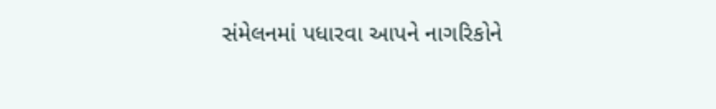સંમેલનમાં પધારવા આપને નાગરિકોને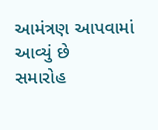આમંત્રણ આપવામાં આવ્યું છે
સમારોહ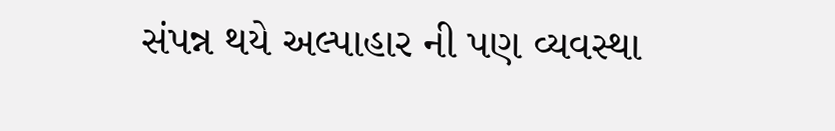સંપન્ન થયે અલ્પાહાર ની પણ વ્યવસ્થા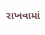રાખવામાં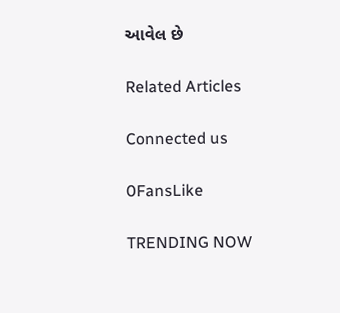આવેલ છે

Related Articles

Connected us

0FansLike

TRENDING NOW